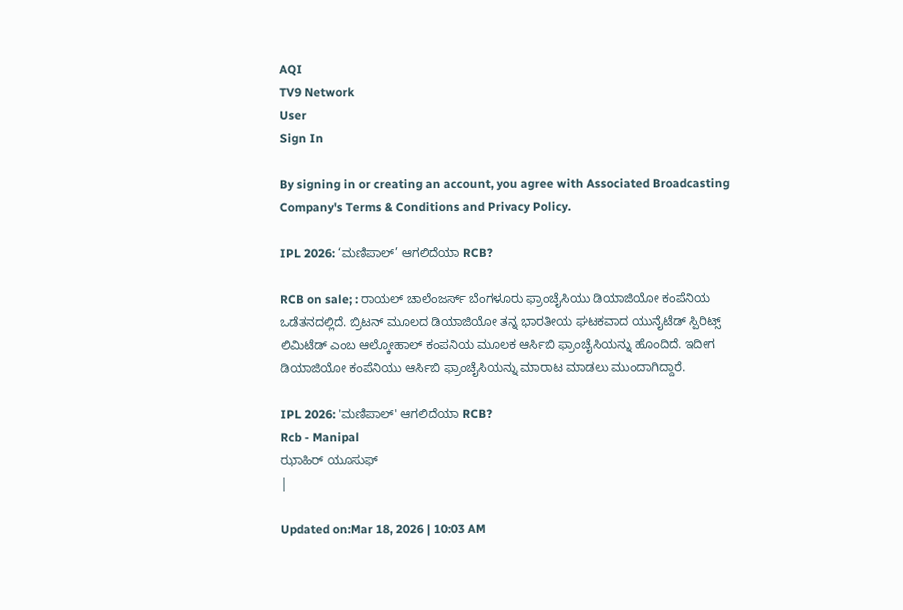AQI
TV9 Network
User
Sign In

By signing in or creating an account, you agree with Associated Broadcasting Company's Terms & Conditions and Privacy Policy.

IPL 2026: ‘ಮಣಿಪಾಲ್’ ಆಗಲಿದೆಯಾ RCB?

RCB on sale; : ರಾಯಲ್ ಚಾಲೆಂಜರ್ಸ್ ಬೆಂಗಳೂರು ಫ್ರಾಂಚೈಸಿಯು ಡಿಯಾಜಿಯೋ ಕಂಪೆನಿಯ ಒಡೆತನದಲ್ಲಿದೆ. ಬ್ರಿಟನ್ ಮೂಲದ ಡಿಯಾಜಿಯೋ ತನ್ನ ಭಾರತೀಯ ಘಟಕವಾದ ಯುನೈಟೆಡ್ ಸ್ಪಿರಿಟ್ಸ್ ಲಿಮಿಟೆಡ್ ಎಂಬ ಆಲ್ಕೋಹಾಲ್ ಕಂಪನಿಯ ಮೂಲಕ ಆರ್ಸಿಬಿ ಫ್ರಾಂಚೈಸಿಯನ್ನು ಹೊಂದಿದೆ. ಇದೀಗ ಡಿಯಾಜಿಯೋ ಕಂಪೆನಿಯು ಆರ್ಸಿಬಿ ಫ್ರಾಂಚೈಸಿಯನ್ನು ಮಾರಾಟ ಮಾಡಲು ಮುಂದಾಗಿದ್ದಾರೆ.

IPL 2026: 'ಮಣಿಪಾಲ್' ಆಗಲಿದೆಯಾ RCB?
Rcb - Manipal
ಝಾಹಿರ್ ಯೂಸುಫ್
|

Updated on:Mar 18, 2026 | 10:03 AM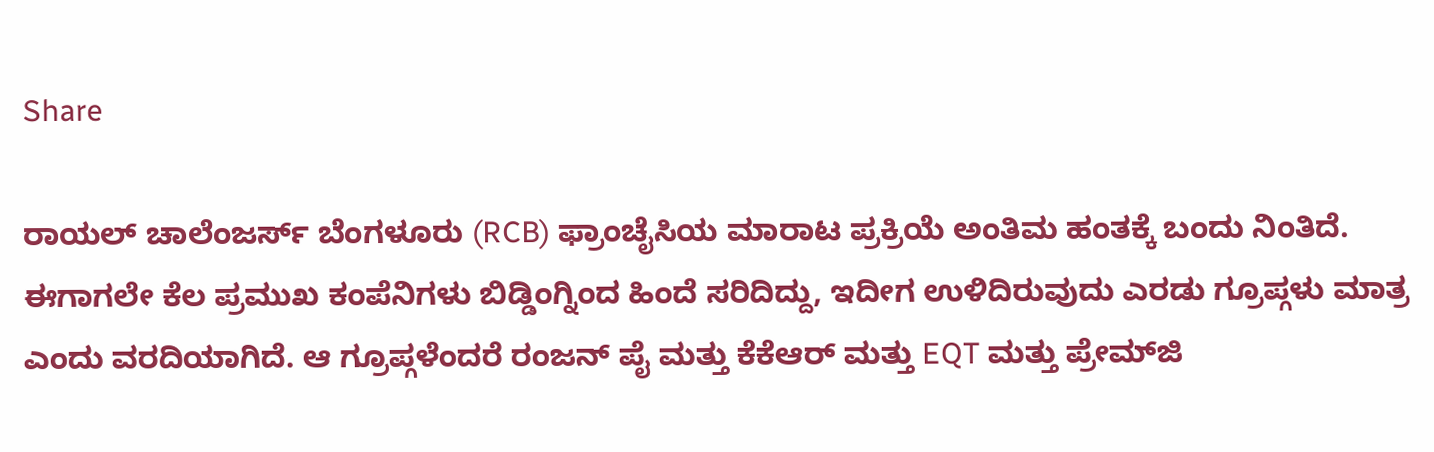Share

ರಾಯಲ್ ಚಾಲೆಂಜರ್ಸ್ ಬೆಂಗಳೂರು (RCB) ಫ್ರಾಂಚೈಸಿಯ ಮಾರಾಟ ಪ್ರಕ್ರಿಯೆ ಅಂತಿಮ ಹಂತಕ್ಕೆ ಬಂದು ನಿಂತಿದೆ. ಈಗಾಗಲೇ ಕೆಲ ಪ್ರಮುಖ ಕಂಪೆನಿಗಳು ಬಿಡ್ಡಿಂಗ್ನಿಂದ ಹಿಂದೆ ಸರಿದಿದ್ದು, ಇದೀಗ ಉಳಿದಿರುವುದು ಎರಡು ಗ್ರೂಪ್ಗಳು ಮಾತ್ರ ಎಂದು ವರದಿಯಾಗಿದೆ. ಆ ಗ್ರೂಪ್ಗಳೆಂದರೆ ರಂಜನ್ ಪೈ ಮತ್ತು ಕೆಕೆಆರ್ ಮತ್ತು EQT ಮತ್ತು ಪ್ರೇಮ್‌ಜಿ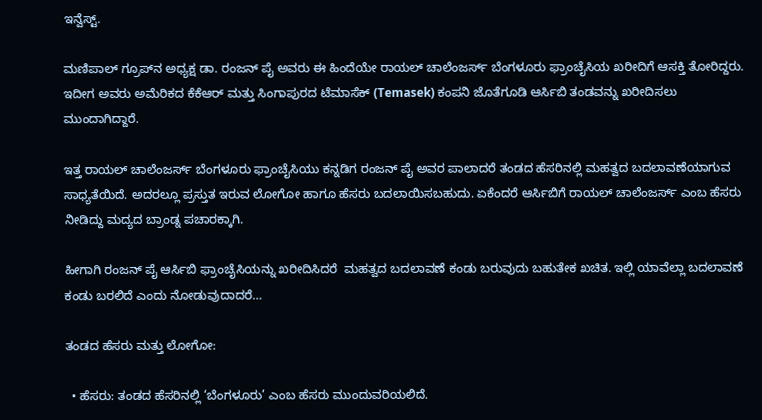ಇನ್ವೆಸ್ಟ್.

ಮಣಿಪಾಲ್ ಗ್ರೂಪ್‌ನ ಅಧ್ಯಕ್ಷ ಡಾ. ರಂಜನ್ ಪೈ ಅವರು ಈ ಹಿಂದೆಯೇ ರಾಯಲ್ ಚಾಲೆಂಜರ್ಸ್ ಬೆಂಗಳೂರು ಫ್ರಾಂಚೈಸಿಯ ಖರೀದಿಗೆ ಆಸಕ್ತಿ ತೋರಿದ್ದರು. ಇದೀಗ ಅವರು ಅಮೆರಿಕದ ಕೆಕೆಆರ್ ಮತ್ತು ಸಿಂಗಾಪುರದ ಟೆಮಾಸೆಕ್ (Temasek) ಕಂಪನಿ ಜೊತೆಗೂಡಿ ಆರ್ಸಿಬಿ ತಂಡವನ್ನು ಖರೀದಿಸಲು ಮುಂದಾಗಿದ್ದಾರೆ.

ಇತ್ತ ರಾಯಲ್ ಚಾಲೆಂಜರ್ಸ್ ಬೆಂಗಳೂರು ಫ್ರಾಂಚೈಸಿಯು ಕನ್ನಡಿಗ ರಂಜನ್ ಪೈ ಅವರ ಪಾಲಾದರೆ ತಂಡದ ಹೆಸರಿನಲ್ಲಿ ಮಹತ್ವದ ಬದಲಾವಣೆಯಾಗುವ ಸಾಧ್ಯತೆಯಿದೆ. ಅದರಲ್ಲೂ ಪ್ರಸ್ತುತ ಇರುವ ಲೋಗೋ ಹಾಗೂ ಹೆಸರು ಬದಲಾಯಿಸಬಹುದು. ಏಕೆಂದರೆ ಆರ್ಸಿಬಿಗೆ ರಾಯಲ್ ಚಾಲೆಂಜರ್ಸ್ ಎಂಬ ಹೆಸರು ನೀಡಿದ್ದು ಮದ್ಯದ ಬ್ರಾಂಡ್ನ ಪಚಾರಕ್ಕಾಗಿ.

ಹೀಗಾಗಿ ರಂಜನ್ ಪೈ ಆರ್ಸಿಬಿ ಫ್ರಾಂಚೈಸಿಯನ್ನು ಖರೀದಿಸಿದರೆ  ಮಹತ್ವದ ಬದಲಾವಣೆ ಕಂಡು ಬರುವುದು ಬಹುತೇಕ ಖಚಿತ. ಇಲ್ಲಿ ಯಾವೆಲ್ಲಾ ಬದಲಾವಣೆ ಕಂಡು ಬರಲಿದೆ ಎಂದು ನೋಡುವುದಾದರೆ…

ತಂಡದ ಹೆಸರು ಮತ್ತು ಲೋಗೋ:

  • ಹೆಸರು: ತಂಡದ ಹೆಸರಿನಲ್ಲಿ ‘ಬೆಂಗಳೂರು’ ಎಂಬ ಹೆಸರು ಮುಂದುವರಿಯಲಿದೆ.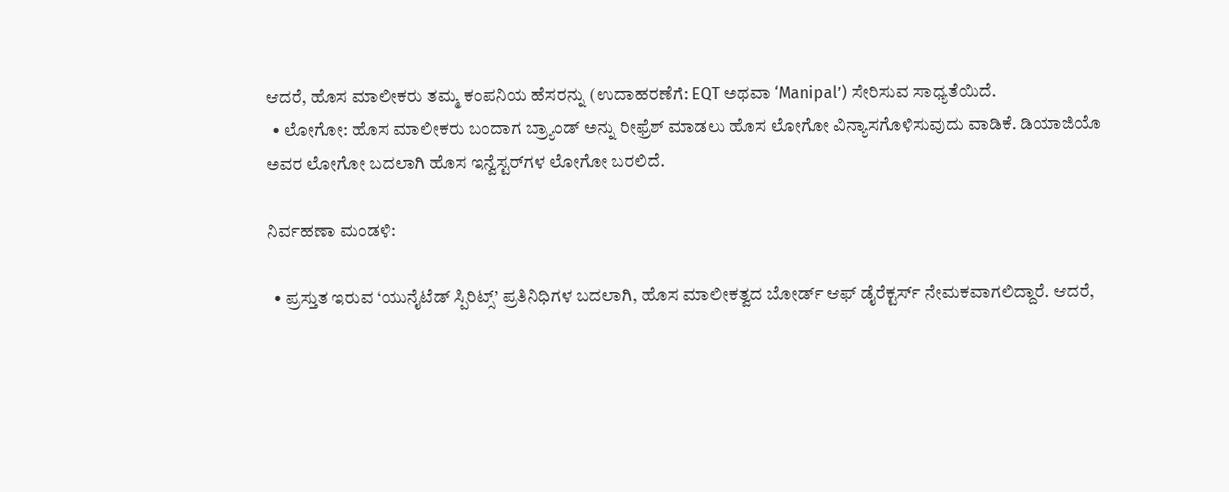ಆದರೆ, ಹೊಸ ಮಾಲೀಕರು ತಮ್ಮ ಕಂಪನಿಯ ಹೆಸರನ್ನು (ಉದಾಹರಣೆಗೆ: EQT ಅಥವಾ ‘Manipal’) ಸೇರಿಸುವ ಸಾಧ್ಯತೆಯಿದೆ.
  • ಲೋಗೋ: ಹೊಸ ಮಾಲೀಕರು ಬಂದಾಗ ಬ್ರ್ಯಾಂಡ್ ಅನ್ನು ರೀಫ್ರೆಶ್ ಮಾಡಲು ಹೊಸ ಲೋಗೋ ವಿನ್ಯಾಸಗೊಳಿಸುವುದು ವಾಡಿಕೆ. ಡಿಯಾಜಿಯೊ ಅವರ ಲೋಗೋ ಬದಲಾಗಿ ಹೊಸ ಇನ್ವೆಸ್ಟರ್‌ಗಳ ಲೋಗೋ ಬರಲಿದೆ.

ನಿರ್ವಹಣಾ ಮಂಡಳಿ:

  • ಪ್ರಸ್ತುತ ಇರುವ ‘ಯುನೈಟೆಡ್ ಸ್ಪಿರಿಟ್ಸ್’ ಪ್ರತಿನಿಧಿಗಳ ಬದಲಾಗಿ, ಹೊಸ ಮಾಲೀಕತ್ವದ ಬೋರ್ಡ್ ಆಫ್ ಡೈರೆಕ್ಟರ್ಸ್ ನೇಮಕವಾಗಲಿದ್ದಾರೆ. ಆದರೆ,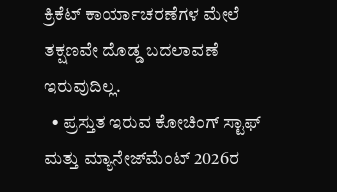ಕ್ರಿಕೆಟ್ ಕಾರ್ಯಾಚರಣೆಗಳ ಮೇಲೆ ತಕ್ಷಣವೇ ದೊಡ್ಡ ಬದಲಾವಣೆ ಇರುವುದಿಲ್ಲ.
  • ಪ್ರಸ್ತುತ ಇರುವ ಕೋಚಿಂಗ್ ಸ್ಟಾಫ್ ಮತ್ತು ಮ್ಯಾನೇಜ್‌ಮೆಂಟ್ 2026ರ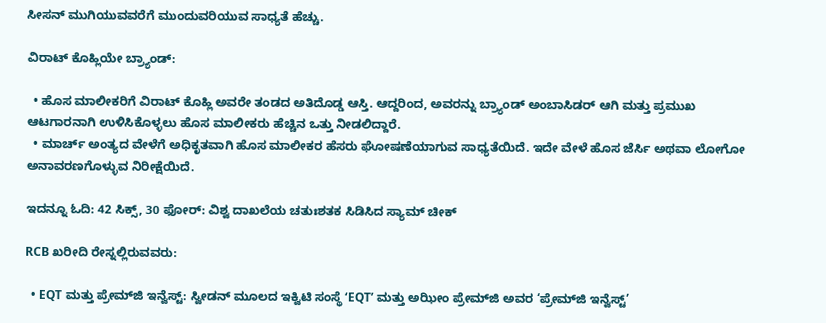ಸೀಸನ್ ಮುಗಿಯುವವರೆಗೆ ಮುಂದುವರಿಯುವ ಸಾಧ್ಯತೆ ಹೆಚ್ಚು.

ವಿರಾಟ್ ಕೊಹ್ಲಿಯೇ ಬ್ರ್ಯಾಂಡ್:

  • ಹೊಸ ಮಾಲೀಕರಿಗೆ ವಿರಾಟ್ ಕೊಹ್ಲಿ ಅವರೇ ತಂಡದ ಅತಿದೊಡ್ಡ ಆಸ್ತಿ. ಆದ್ದರಿಂದ, ಅವರನ್ನು ಬ್ರ್ಯಾಂಡ್ ಅಂಬಾಸಿಡರ್ ಆಗಿ ಮತ್ತು ಪ್ರಮುಖ ಆಟಗಾರನಾಗಿ ಉಳಿಸಿಕೊಳ್ಳಲು ಹೊಸ ಮಾಲೀಕರು ಹೆಚ್ಚಿನ ಒತ್ತು ನೀಡಲಿದ್ದಾರೆ.
  • ಮಾರ್ಚ್ ಅಂತ್ಯದ ವೇಳೆಗೆ ಅಧಿಕೃತವಾಗಿ ಹೊಸ ಮಾಲೀಕರ ಹೆಸರು ಘೋಷಣೆಯಾಗುವ ಸಾಧ್ಯತೆಯಿದೆ. ಇದೇ ವೇಳೆ ಹೊಸ ಜೆರ್ಸಿ ಅಥವಾ ಲೋಗೋ ಅನಾವರಣಗೊಳ್ಳುವ ನಿರೀಕ್ಷೆಯಿದೆ.

ಇದನ್ನೂ ಓದಿ: 42 ಸಿಕ್ಸ್, 30 ಫೋರ್: ವಿಶ್ವ ದಾಖಲೆಯ ಚತುಃಶತಕ ಸಿಡಿಸಿದ ಸ್ಯಾಮ್ ಚೀಕ್

RCB ಖರೀದಿ ರೇಸ್ನಲ್ಲಿರುವವರು:

  • EQT ಮತ್ತು ಪ್ರೇಮ್‌ಜಿ ಇನ್ವೆಸ್ಟ್: ಸ್ವೀಡನ್ ಮೂಲದ ಇಕ್ವಿಟಿ ಸಂಸ್ಥೆ ‘EQT’ ಮತ್ತು ಅಝೀಂ ಪ್ರೇಮ್‌ಜಿ ಅವರ ‘ಪ್ರೇಮ್‌ಜಿ ಇನ್ವೆಸ್ಟ್’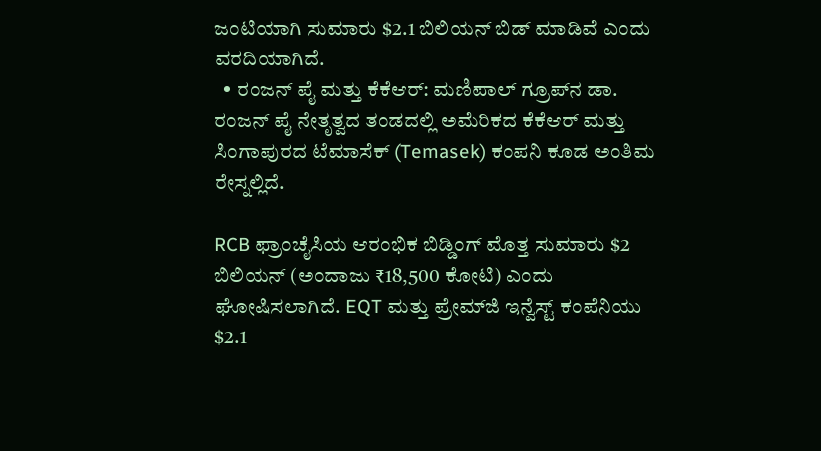ಜಂಟಿಯಾಗಿ ಸುಮಾರು $2.1 ಬಿಲಿಯನ್ ಬಿಡ್ ಮಾಡಿವೆ ಎಂದು ವರದಿಯಾಗಿದೆ.
  • ರಂಜನ್ ಪೈ ಮತ್ತು ಕೆಕೆಆರ್: ಮಣಿಪಾಲ್ ಗ್ರೂಪ್‌ನ ಡಾ. ರಂಜನ್ ಪೈ ನೇತೃತ್ವದ ತಂಡದಲ್ಲಿ ಅಮೆರಿಕದ ಕೆಕೆಆರ್ ಮತ್ತು ಸಿಂಗಾಪುರದ ಟೆಮಾಸೆಕ್ (Temasek) ಕಂಪನಿ ಕೂಡ ಅಂತಿಮ ರೇಸ್ನಲ್ಲಿದೆ.

RCB ಫ್ರಾಂಚೈಸಿಯ ಆರಂಭಿಕ ಬಿಡ್ಡಿಂಗ್ ಮೊತ್ತ ಸುಮಾರು $2 ಬಿಲಿಯನ್ (ಅಂದಾಜು ₹18,500 ಕೋಟಿ) ಎಂದು ಘೋಷಿಸಲಾಗಿದೆ. EQT ಮತ್ತು ಪ್ರೇಮ್‌ಜಿ ಇನ್ವೆಸ್ಟ್ ಕಂಪೆನಿಯು $2.1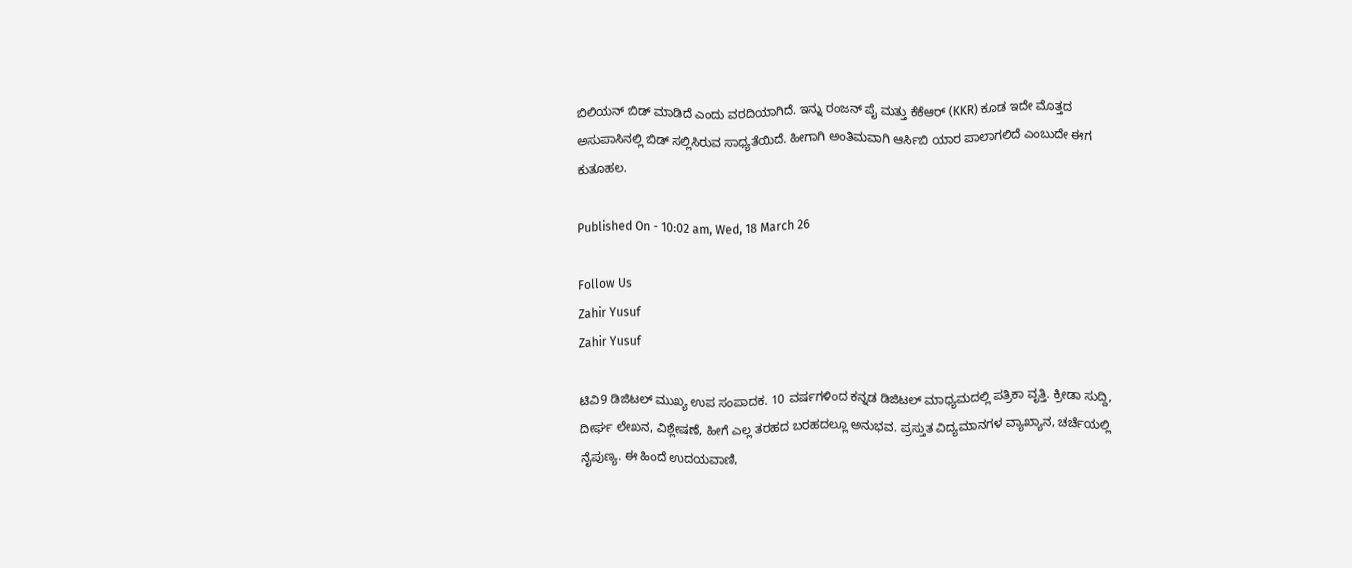ಬಿಲಿಯನ್ ಬಿಡ್ ಮಾಡಿದೆ ಎಂದು ವರದಿಯಾಗಿದೆ. ಇನ್ನು ರಂಜನ್ ಪೈ ಮತ್ತು ಕೆಕೆಆರ್ (KKR) ಕೂಡ ಇದೇ ಮೊತ್ತದ ಅಸುಪಾಸಿನಲ್ಲಿ ಬಿಡ್ ಸಲ್ಲಿಸಿರುವ ಸಾಧ್ಯತೆಯಿದೆ. ಹೀಗಾಗಿ ಅಂತಿಮವಾಗಿ ಆರ್ಸಿಬಿ ಯಾರ ಪಾಲಾಗಲಿದೆ ಎಂಬುದೇ ಈಗ ಕುತೂಹಲ.

Published On - 10:02 am, Wed, 18 March 26

Follow Us
Zahir Yusuf
Zahir Yusuf

ಟಿವಿ9 ಡಿಜಿಟಲ್ ಮುಖ್ಯ ಉಪ ಸಂಪಾದಕ. 10 ವರ್ಷಗಳಿಂದ ಕನ್ನಡ ಡಿಜಿಟಲ್ ಮಾಧ್ಯಮದಲ್ಲಿ ಪತ್ರಿಕಾ ವೃತ್ತಿ. ಕ್ರೀಡಾ ಸುದ್ದಿ, ದೀರ್ಘ ಲೇಖನ, ವಿಶ್ಲೇಷಣೆ, ಹೀಗೆ ಎಲ್ಲ ತರಹದ ಬರಹದಲ್ಲೂ ಅನುಭವ. ಪ್ರಸ್ತುತ ವಿದ್ಯಮಾನಗಳ ವ್ಯಾಖ್ಯಾನ, ಚರ್ಚೆಯಲ್ಲಿ ನೈಪುಣ್ಯ. ಈ ಹಿಂದೆ ಉದಯವಾಣಿ,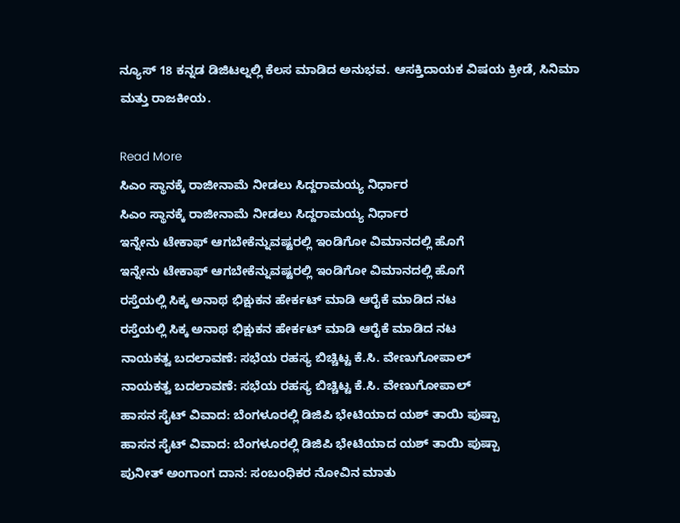ನ್ಯೂಸ್ 18 ಕನ್ನಡ ಡಿಜಿಟಲ್ನಲ್ಲಿ ಕೆಲಸ ಮಾಡಿದ ಅನುಭವ. ಆಸಕ್ತಿದಾಯಕ ವಿಷಯ ಕ್ರೀಡೆ, ಸಿನಿಮಾ ಮತ್ತು ರಾಜಕೀಯ.

Read More
ಸಿಎಂ ಸ್ಥಾನಕ್ಕೆ ರಾಜೀನಾಮೆ ನೀಡಲು ಸಿದ್ದರಾಮಯ್ಯ ನಿರ್ಧಾರ
ಸಿಎಂ ಸ್ಥಾನಕ್ಕೆ ರಾಜೀನಾಮೆ ನೀಡಲು ಸಿದ್ದರಾಮಯ್ಯ ನಿರ್ಧಾರ
ಇನ್ನೇನು ಟೇಕಾಫ್ ಆಗಬೇಕೆನ್ನುವಷ್ಟರಲ್ಲಿ ಇಂಡಿಗೋ ವಿಮಾನದಲ್ಲಿ ಹೊಗೆ
ಇನ್ನೇನು ಟೇಕಾಫ್ ಆಗಬೇಕೆನ್ನುವಷ್ಟರಲ್ಲಿ ಇಂಡಿಗೋ ವಿಮಾನದಲ್ಲಿ ಹೊಗೆ
ರಸ್ತೆಯಲ್ಲಿ ಸಿಕ್ಕ ಅನಾಥ ಭಿಕ್ಷುಕನ ಹೇರ್ಕಟ್ ಮಾಡಿ ಆರೈಕೆ ಮಾಡಿದ ನಟ
ರಸ್ತೆಯಲ್ಲಿ ಸಿಕ್ಕ ಅನಾಥ ಭಿಕ್ಷುಕನ ಹೇರ್ಕಟ್ ಮಾಡಿ ಆರೈಕೆ ಮಾಡಿದ ನಟ
ನಾಯಕತ್ವ ಬದಲಾವಣೆ: ಸಭೆಯ ರಹಸ್ಯ ಬಿಚ್ಚಿಟ್ಟ ಕೆ.ಸಿ. ವೇಣುಗೋಪಾಲ್
ನಾಯಕತ್ವ ಬದಲಾವಣೆ: ಸಭೆಯ ರಹಸ್ಯ ಬಿಚ್ಚಿಟ್ಟ ಕೆ.ಸಿ. ವೇಣುಗೋಪಾಲ್
ಹಾಸನ ಸೈಟ್ ವಿವಾದ: ಬೆಂಗಳೂರಲ್ಲಿ ಡಿಜಿಪಿ ಭೇಟಿಯಾದ ಯಶ್ ತಾಯಿ ಪುಷ್ಪಾ
ಹಾಸನ ಸೈಟ್ ವಿವಾದ: ಬೆಂಗಳೂರಲ್ಲಿ ಡಿಜಿಪಿ ಭೇಟಿಯಾದ ಯಶ್ ತಾಯಿ ಪುಷ್ಪಾ
ಪುನೀತ್ ಅಂಗಾಂಗ ದಾನ: ಸಂಬಂಧಿಕರ ನೋವಿನ ಮಾತು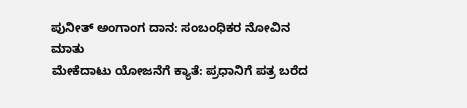ಪುನೀತ್ ಅಂಗಾಂಗ ದಾನ: ಸಂಬಂಧಿಕರ ನೋವಿನ ಮಾತು
ಮೇಕೆದಾಟು ಯೋಜನೆಗೆ ಕ್ಯಾತೆ: ಪ್ರಧಾನಿಗೆ ಪತ್ರ ಬರೆದ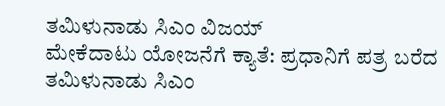ತಮಿಳುನಾಡು ಸಿಎಂ ವಿಜಯ್
ಮೇಕೆದಾಟು ಯೋಜನೆಗೆ ಕ್ಯಾತೆ: ಪ್ರಧಾನಿಗೆ ಪತ್ರ ಬರೆದ ತಮಿಳುನಾಡು ಸಿಎಂ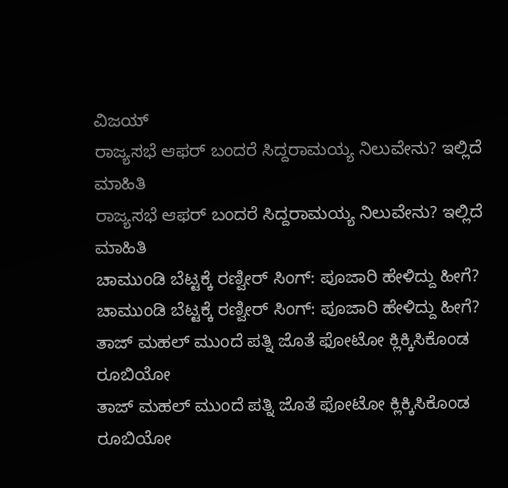ವಿಜಯ್
ರಾಜ್ಯಸಭೆ ಆಫರ್ ಬಂದರೆ ಸಿದ್ದರಾಮಯ್ಯ ನಿಲುವೇನು? ಇಲ್ಲಿದೆ ಮಾಹಿತಿ
ರಾಜ್ಯಸಭೆ ಆಫರ್ ಬಂದರೆ ಸಿದ್ದರಾಮಯ್ಯ ನಿಲುವೇನು? ಇಲ್ಲಿದೆ ಮಾಹಿತಿ
ಚಾಮುಂಡಿ ಬೆಟ್ಟಕ್ಕೆ ರಣ್ವೀರ್ ಸಿಂಗ್: ಪೂಜಾರಿ ಹೇಳಿದ್ದು ಹೀಗೆ?
ಚಾಮುಂಡಿ ಬೆಟ್ಟಕ್ಕೆ ರಣ್ವೀರ್ ಸಿಂಗ್: ಪೂಜಾರಿ ಹೇಳಿದ್ದು ಹೀಗೆ?
ತಾಜ್ ಮಹಲ್ ಮುಂದೆ ಪತ್ನಿ ಜೊತೆ ಫೋಟೋ ಕ್ಲಿಕ್ಕಿಸಿಕೊಂಡ ರೂಬಿಯೋ
ತಾಜ್ ಮಹಲ್ ಮುಂದೆ ಪತ್ನಿ ಜೊತೆ ಫೋಟೋ ಕ್ಲಿಕ್ಕಿಸಿಕೊಂಡ ರೂಬಿಯೋ